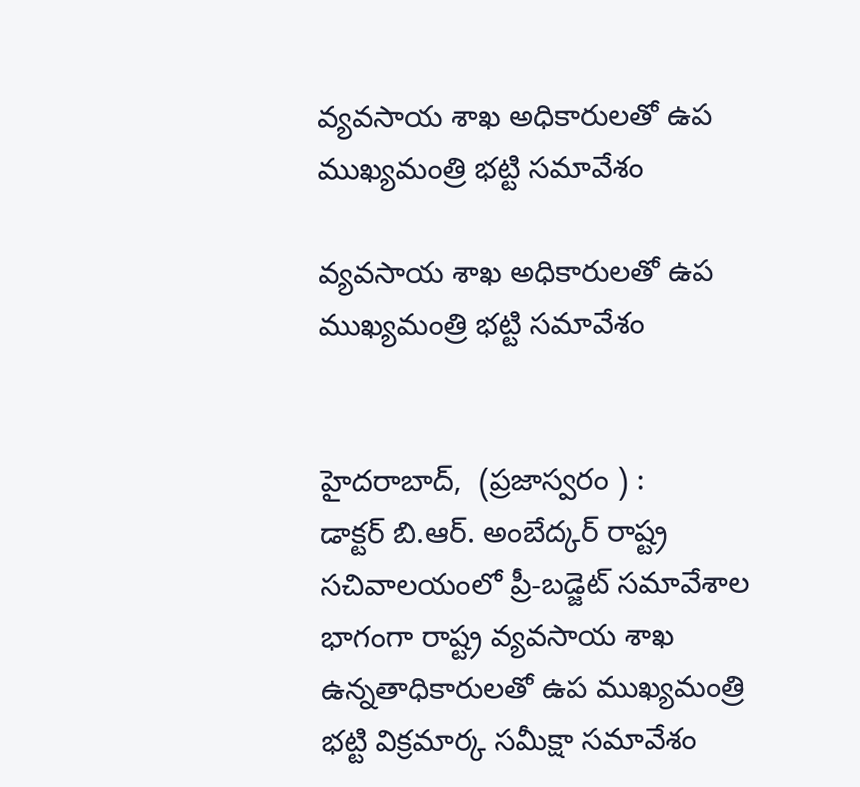వ్యవసాయ శాఖ అధికారులతో ఉప ముఖ్యమంత్రి భట్టి సమావేశం

వ్యవసాయ శాఖ అధికారులతో ఉప ముఖ్యమంత్రి భట్టి సమావేశం


హైదరాబాద్,  (ప్రజాస్వరం ) :
డాక్టర్ బి.ఆర్. అంబేద్కర్ రాష్ట్ర సచివాలయంలో ప్రీ-బడ్జెట్ సమావేశాల భాగంగా రాష్ట్ర వ్యవసాయ శాఖ ఉన్నతాధికారులతో ఉప ముఖ్యమంత్రి భట్టి విక్రమార్క సమీక్షా సమావేశం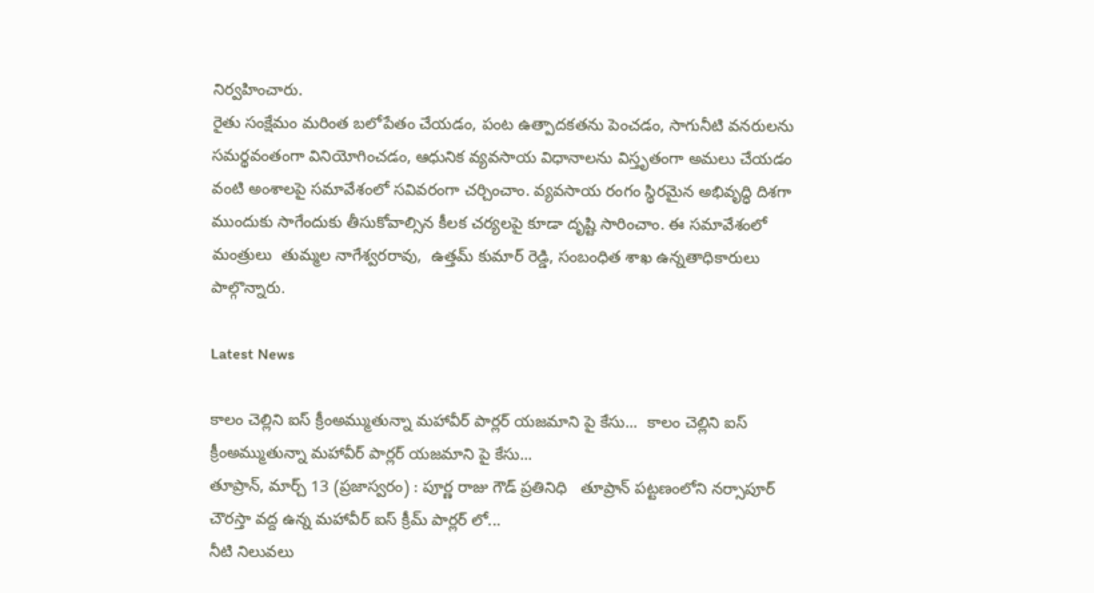నిర్వహించారు.
రైతు సంక్షేమం మరింత బలోపేతం చేయడం, పంట ఉత్పాదకతను పెంచడం, సాగునీటి వనరులను సమర్థవంతంగా వినియోగించడం, ఆధునిక వ్యవసాయ విధానాలను విస్తృతంగా అమలు చేయడం వంటి అంశాలపై సమావేశంలో సవివరంగా చర్చించాం. వ్యవసాయ రంగం స్థిరమైన అభివృద్ధి దిశగా ముందుకు సాగేందుకు తీసుకోవాల్సిన కీలక చర్యలపై కూడా దృష్టి సారించాం. ఈ సమావేశంలో మంత్రులు  తుమ్మల నాగేశ్వరరావు,  ఉత్తమ్ కుమార్ రెడ్డి, సంబంధిత శాఖ ఉన్నతాధికారులు పాల్గొన్నారు.

Latest News

కాలం చెల్లిని ఐస్ క్రీంఅమ్ముతున్నా మహావీర్ పార్లర్ యజమాని పై కేసు...  కాలం చెల్లిని ఐస్ క్రీంఅమ్ముతున్నా మహావీర్ పార్లర్ యజమాని పై కేసు...
తూప్రాన్, మార్చ్ 13 (ప్రజాస్వరం) : పూర్ణ రాజు గౌడ్ ప్రతినిధి   తూప్రాన్ పట్టణంలోని నర్సాపూర్ చౌరస్తా వద్ద ఉన్న మహావీర్ ఐస్ క్రీమ్ పార్లర్ లో...
నీటి నిలువలు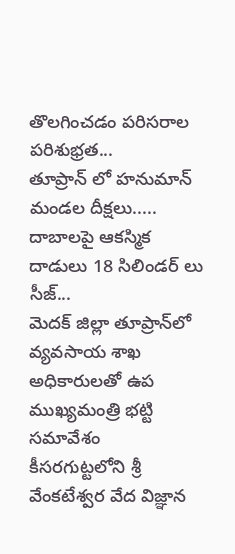తొలగించడం పరిసరాల పరిశుభ్రత...
తూప్రాన్ లో హనుమాన్ మండల దీక్షలు.....
దాబాలపై ఆకస్మిక దాడులు 18 సిలిండర్ లు సీజ్...
మెదక్ జిల్లా తూప్రాన్‌లో
వ్యవసాయ శాఖ అధికారులతో ఉప ముఖ్యమంత్రి భట్టి సమావేశం
కీసరగుట్టలోని శ్రీ వేంకటేశ్వర వేద విజ్ఞాన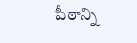పీఠాన్ని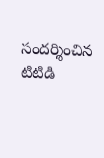సందర్శించిన టిటిడి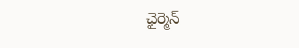ఛైర్మెన్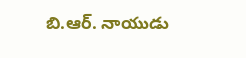బి.ఆర్. నాయుడు